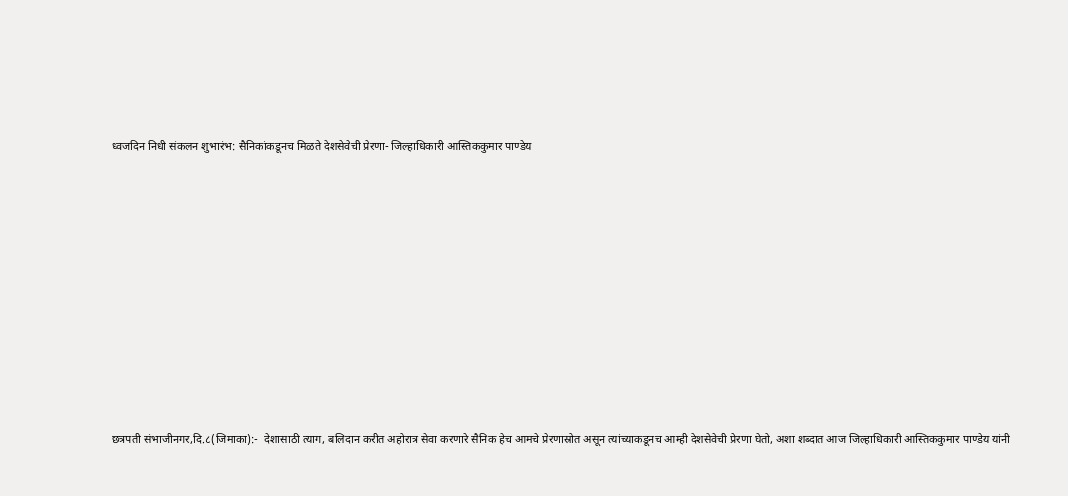ध्वजदिन निधी संकलन शुभारंभ: सैनिकांकडूनच मिळते देशसेवेची प्रेरणा- जिल्हाधिकारी आस्तिककुमार पाण्डेय












छत्रपती संभाजीनगर,दि.८(जिमाका):-  देशासाठी त्याग, बलिदान करीत अहोरात्र सेवा करणारे सैनिक हेच आमचे प्रेरणास्रोत असून त्यांच्याकडूनच आम्ही देशसेवेची प्रेरणा घेतो, अशा शब्दात आज जिल्हाधिकारी आस्तिककुमार पाण्डेय यांनी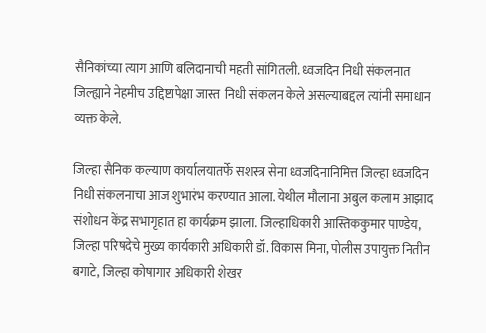सैनिकांच्या त्याग आणि बलिदानाची महती सांगितली. ध्वजदिन निधी संकलनात जिल्ह्याने नेहमीच उद्दिष्टापेक्षा जास्त  निधी संकलन केले असल्याबद्दल त्यांनी समाधान व्यक्त केले.

जिल्हा सैनिक कल्याण कार्यालयातर्फे सशस्त्र सेना ध्वजदिनानिमित्त जिल्हा ध्वजदिन निधी संकलनाचा आज शुभारंभ करण्यात आला. येथील मौलाना अबुल कलाम आझाद संशोधन केंद्र सभागृहात हा कार्यक्रम झाला. जिल्हाधिकारी आस्तिककुमार पाण्डेय, जिल्हा परिषदेचे मुख्य कार्यकारी अधिकारी डॉ. विकास मिना, पोलीस उपायुक्त नितीन बगाटे, जिल्हा कोषागार अधिकारी शेखर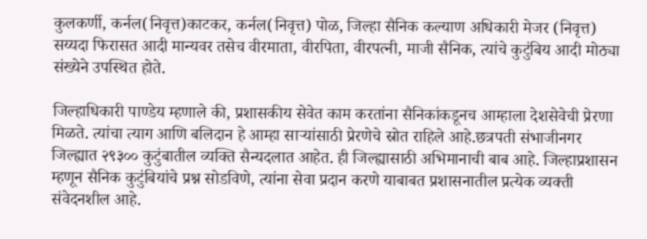कुलकर्णी, कर्नल(निवृत्त)काटकर, कर्नल(निवृत्त) पोळ, जिल्हा सैनिक कल्याण अधिकारी मेजर (निवृत्त) सय्यदा फिरासत आदी मान्यवर तसेच वीरमाता, वीरपिता, वीरपत्नी, माजी सैनिक, त्यांचे कुटुंबिय आदी मोठ्या संख्येने उपस्थित होते.

जिल्हाधिकारी पाण्डेय म्हणाले की, प्रशासकीय सेवेत काम करतांना सैनिकांकडूनच आम्हाला देशसेवेची प्रेरणा मिळते. त्यांचा त्याग आणि बलिदान हे आम्हा साऱ्यांसाठी प्रेरणेचे स्रोत राहिले आहे.छत्रपती संभाजीनगर जिल्ह्यात २९३०० कुटुंबातील व्यक्ति सैन्यदलात आहेत. ही जिल्ह्यासाठी अभिमानाची बाब आहे. जिल्हाप्रशासन म्हणून सैनिक कुटुंबियांचे प्रश्न सोडविणे, त्यांना सेवा प्रदान करणे याबाबत प्रशासनातील प्रत्येक व्यक्ती संवेदनशील आहे.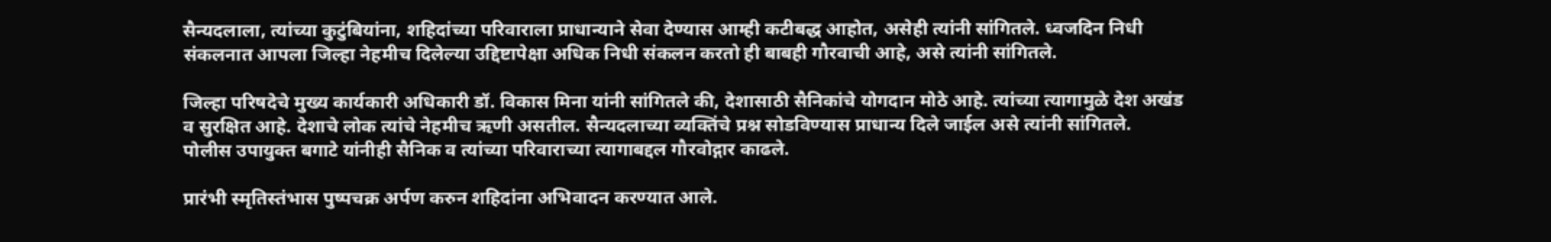सैन्यदलाला, त्यांच्या कुटुंबियांना, शहिदांच्या परिवाराला प्राधान्याने सेवा देण्यास आम्ही कटीबद्ध आहोत, असेही त्यांनी सांगितले. ध्वजदिन निधी संकलनात आपला जिल्हा नेहमीच दिलेल्या उद्दिष्टापेक्षा अधिक निधी संकलन करतो ही बाबही गौरवाची आहे, असे त्यांनी सांगितले.

जिल्हा परिषदेचे मुख्य कार्यकारी अधिकारी डॉ. विकास मिना यांनी सांगितले की, देशासाठी सैनिकांचे योगदान मोठे आहे. त्यांच्या त्यागामुळे देश अखंड व सुरक्षित आहे. देशाचे लोक त्यांचे नेहमीच ऋणी असतील. सैन्यदलाच्या व्यक्तिंचे प्रश्न सोडविण्यास प्राधान्य दिले जाईल असे त्यांनी सांगितले. पोलीस उपायुक्त बगाटे यांनीही सैनिक व त्यांच्या परिवाराच्या त्यागाबद्दल गौरवोद्गार काढले.

प्रारंभी स्मृतिस्तंभास पुष्पचक्र अर्पण करुन शहिदांना अभिवादन करण्यात आले.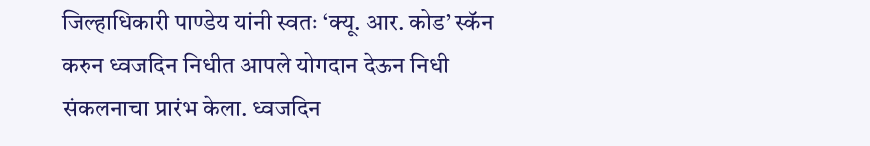जिल्हाधिकारी पाण्डेय यांनी स्वतः ‘क्यू. आर. कोड’ स्कॅन करुन ध्वजदिन निधीत आपले योगदान देऊन निधी संकलनाचा प्रारंभ केला. ध्वजदिन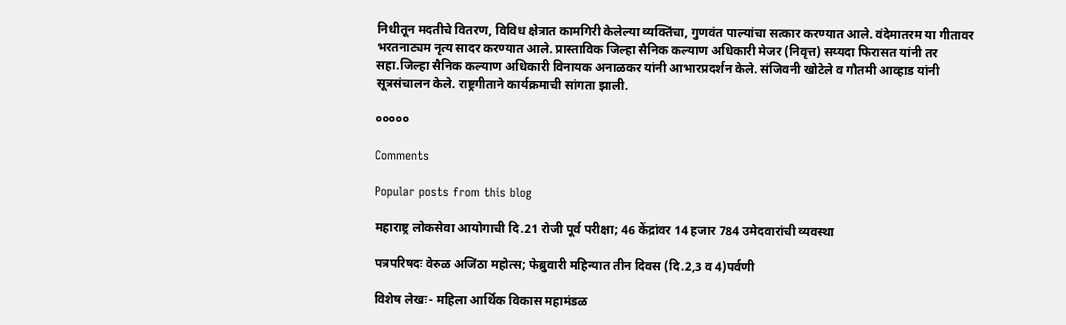निधीतून मदतीचे वितरण, विविध क्षेत्रात कामगिरी केलेल्या व्यक्तिंचा, गुणवंत पाल्यांचा सत्कार करण्यात आले. वंदेमातरम या गीतावर भरतनाट्यम नृत्य सादर करण्यात आले. प्रास्ताविक जिल्हा सैनिक कल्याण अधिकारी मेजर (निवृत्त) सय्यदा फिरासत यांनी तर सहा.जिल्हा सैनिक कल्याण अधिकारी विनायक अनाळकर यांनी आभारप्रदर्शन केले. संजिवनी खोटेले व गौतमी आव्हाड यांनी सूत्रसंचालन केले. राष्ट्रगीताने कार्यक्रमाची सांगता झाली.

०००००

Comments

Popular posts from this blog

महाराष्ट्र लोकसेवा आयोगाची दि.21 रोजी पूर्व परीक्षा; 46 केंद्रांवर 14 हजार 784 उमेदवारांची व्यवस्था

पत्रपरिषदः वेरुळ अजिंठा महोत्स; फेब्रुवारी महिन्यात तीन दिवस (दि.2,3 व 4)पर्वणी

विशेष लेखः- महिला आर्थिक विकास महामंडळ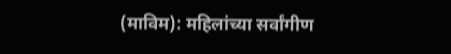(माविम): महिलांच्या सर्वांगीण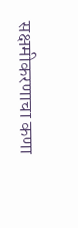सक्षमीकरणाचा कणा